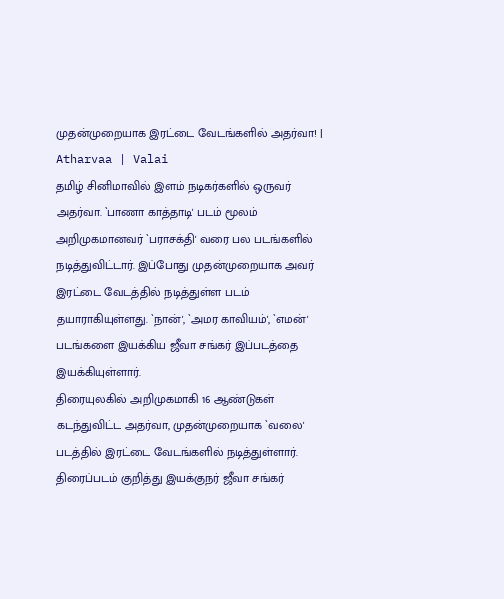முதன்முறையாக இரட்டை வேடங்களில் அதர்வா! | Atharvaa | Valai
தமிழ் சினிமாவில் இளம் நடிகர்களில் ஒருவர் அதர்வா. `பாணா காத்தாடி' படம் மூலம் அறிமுகமானவர் `பராசக்தி' வரை பல படங்களில் நடித்துவிட்டார். இப்போது முதன்முறையாக அவர் இரட்டை வேடத்தில் நடித்துள்ள படம் தயாராகியுள்ளது. `நான்', `அமர காவியம்', `எமன்' படங்களை இயக்கிய ஜீவா சங்கர் இப்படத்தை இயக்கியுள்ளார்.
திரையுலகில் அறிமுகமாகி 16 ஆண்டுகள் கடந்துவிட்ட அதர்வா, முதன்முறையாக `வலை' படத்தில் இரட்டை வேடங்களில் நடித்துள்ளார். திரைப்படம் குறித்து இயக்குநர் ஜீவா சங்கர்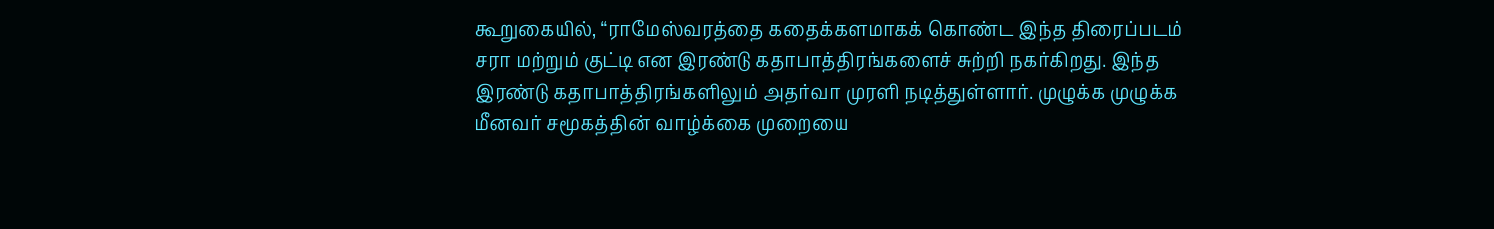கூறுகையில், “ராமேஸ்வரத்தை கதைக்களமாகக் கொண்ட இந்த திரைப்படம் சரா மற்றும் குட்டி என இரண்டு கதாபாத்திரங்களைச் சுற்றி நகர்கிறது. இந்த இரண்டு கதாபாத்திரங்களிலும் அதர்வா முரளி நடித்துள்ளார். முழுக்க முழுக்க மீனவர் சமூகத்தின் வாழ்க்கை முறையை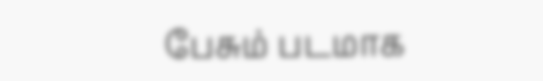பேசும் படமாக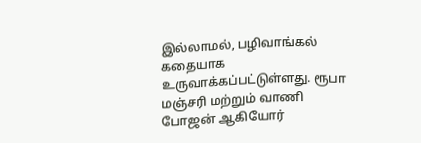இல்லாமல், பழிவாங்கல் கதையாக உருவாக்கப்பட்டுள்ளது. ரூபா மஞ்சரி மற்றும் வாணி போஜன் ஆகியோர்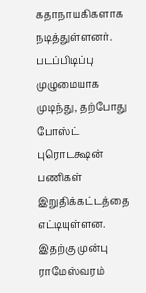கதாநாயகிகளாக நடித்துள்ளனர்.
படப்பிடிப்பு முழுமையாக முடிந்து, தற்போது போஸ்ட் புரொடக்ஷன் பணிகள் இறுதிக்கட்டத்தை எட்டியுள்ளன. இதற்கு முன்பு ராமேஸ்வரம்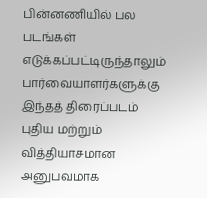பின்னணியில் பல படங்கள் எடுக்கப்பட்டிருந்தாலும் பார்வையாளர்களுக்கு இந்தத் திரைப்படம் புதிய மற்றும் வித்தியாசமான அனுபவமாக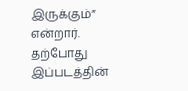இருக்கும்” என்றார். தற்போது இப்படத்தின்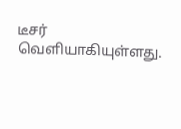டீசர் வெளியாகியுள்ளது.